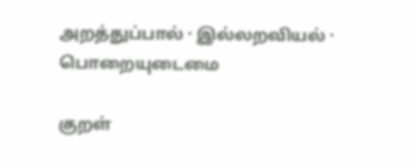அறத்துப்பால் · இல்லறவியல் · பொறையுடைமை

குறள்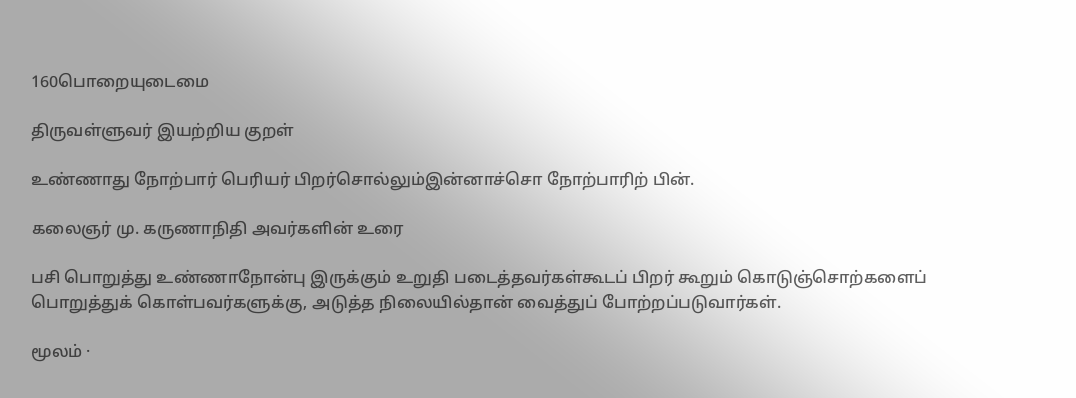160பொறையுடைமை

திருவள்ளுவர் இயற்றிய குறள்

உண்ணாது நோற்பார் பெரியர் பிறர்சொல்லும்இன்னாச்சொ நோற்பாரிற் பின்.

கலைஞர் மு. கருணாநிதி அவர்களின் உரை

பசி பொறுத்து உண்ணாநோன்பு இருக்கும் உறுதி படைத்தவர்கள்கூடப் பிறர் கூறும் கொடுஞ்சொற்களைப் பொறுத்துக் கொள்பவர்களுக்கு, அடுத்த நிலையில்தான் வைத்துப் போற்றப்படுவார்கள்.

மூலம் ·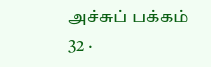அச்சுப் பக்கம் 32 ·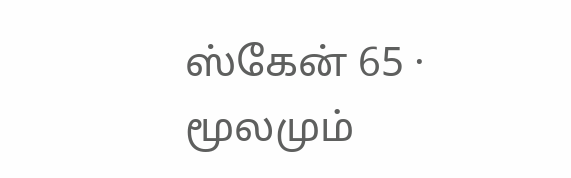ஸ்கேன் 65 · மூலமும்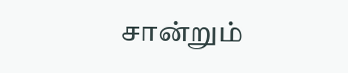சான்றும்